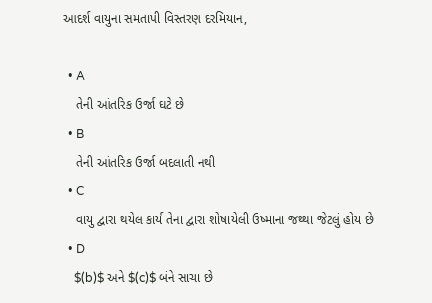આદર્શ વાયુના સમતાપી વિસ્તરણ દરમિયાન,

  • A
    તેની આંતરિક ઉર્જા ઘટે છે
  • B
    તેની આંતરિક ઉર્જા બદલાતી નથી
  • C
    વાયુ દ્વારા થયેલ કાર્ય તેના દ્વારા શોષાયેલી ઉષ્માના જથ્થા જેટલું હોય છે
  • D
    $(b)$ અને $(c)$ બંને સાચા છે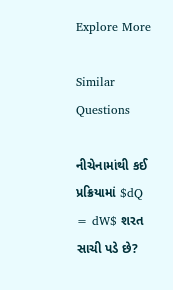Explore More

Similar Questions

નીચેનામાંથી કઈ પ્રક્રિયામાં $dQ = dW$ શરત સાચી પડે છે?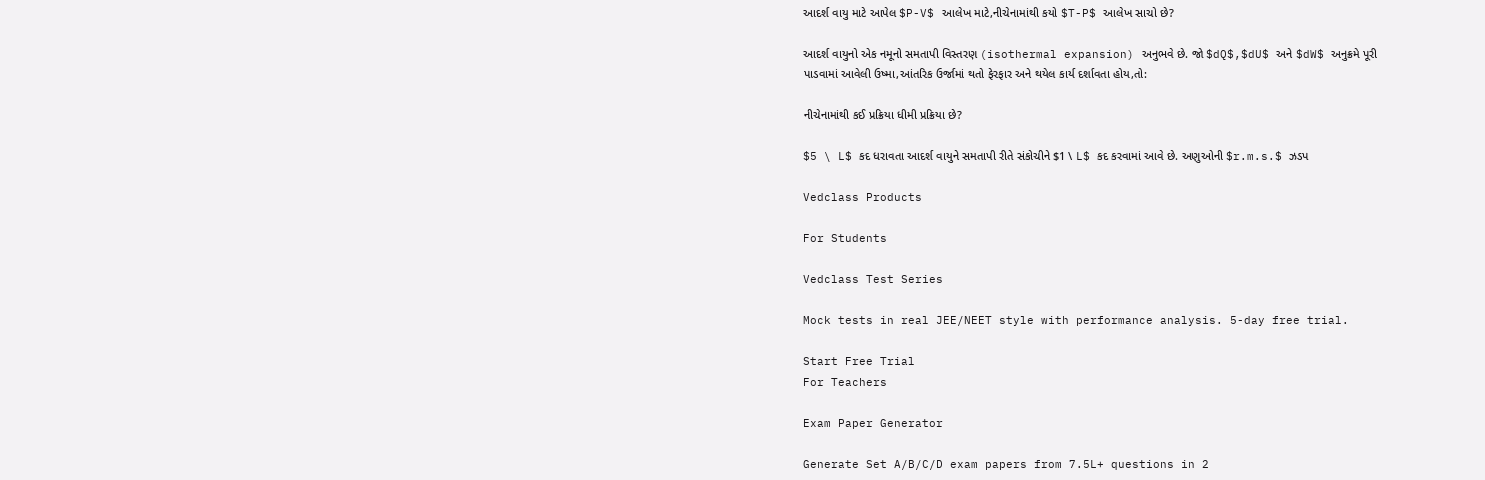આદર્શ વાયુ માટે આપેલ $P-V$ આલેખ માટે,નીચેનામાંથી કયો $T-P$ આલેખ સાચો છે?

આદર્શ વાયુનો એક નમૂનો સમતાપી વિસ્તરણ (isothermal expansion) અનુભવે છે. જો $dQ$,$dU$ અને $dW$ અનુક્રમે પૂરી પાડવામાં આવેલી ઉષ્મા,આંતરિક ઉર્જામાં થતો ફેરફાર અને થયેલ કાર્ય દર્શાવતા હોય,તો:

નીચેનામાંથી કઈ પ્રક્રિયા ધીમી પ્રક્રિયા છે?

$5 \ L$ કદ ધરાવતા આદર્શ વાયુને સમતાપી રીતે સંકોચીને $1 \ L$ કદ કરવામાં આવે છે. અણુઓની $r.m.s.$ ઝડપ

Vedclass Products

For Students

Vedclass Test Series

Mock tests in real JEE/NEET style with performance analysis. 5-day free trial.

Start Free Trial
For Teachers

Exam Paper Generator

Generate Set A/B/C/D exam papers from 7.5L+ questions in 2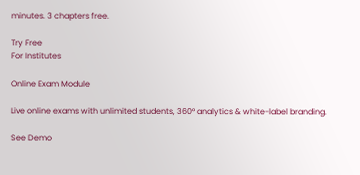minutes. 3 chapters free.

Try Free
For Institutes

Online Exam Module

Live online exams with unlimited students, 360° analytics & white-label branding.

See Demo